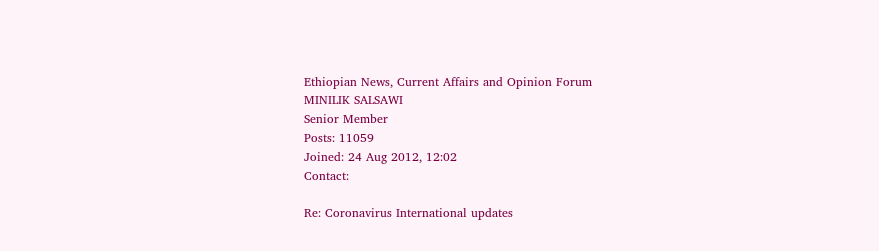Ethiopian News, Current Affairs and Opinion Forum
MINILIK SALSAWI
Senior Member
Posts: 11059
Joined: 24 Aug 2012, 12:02
Contact:

Re: Coronavirus International updates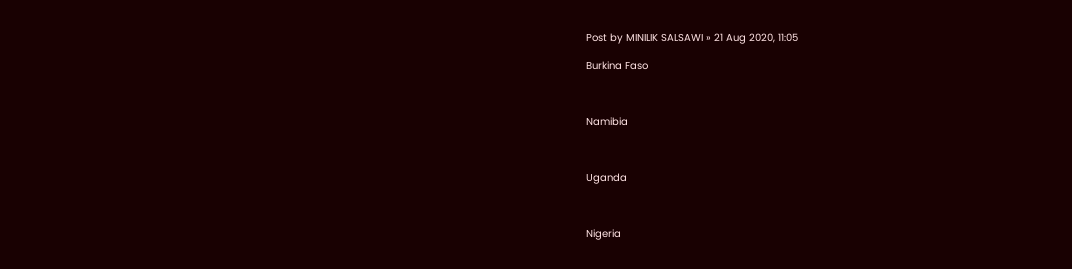Post by MINILIK SALSAWI » 21 Aug 2020, 11:05

Burkina Faso



Namibia



Uganda



Nigeria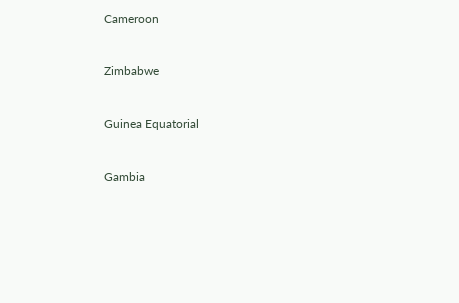Cameroon



Zimbabwe



Guinea Equatorial



Gambia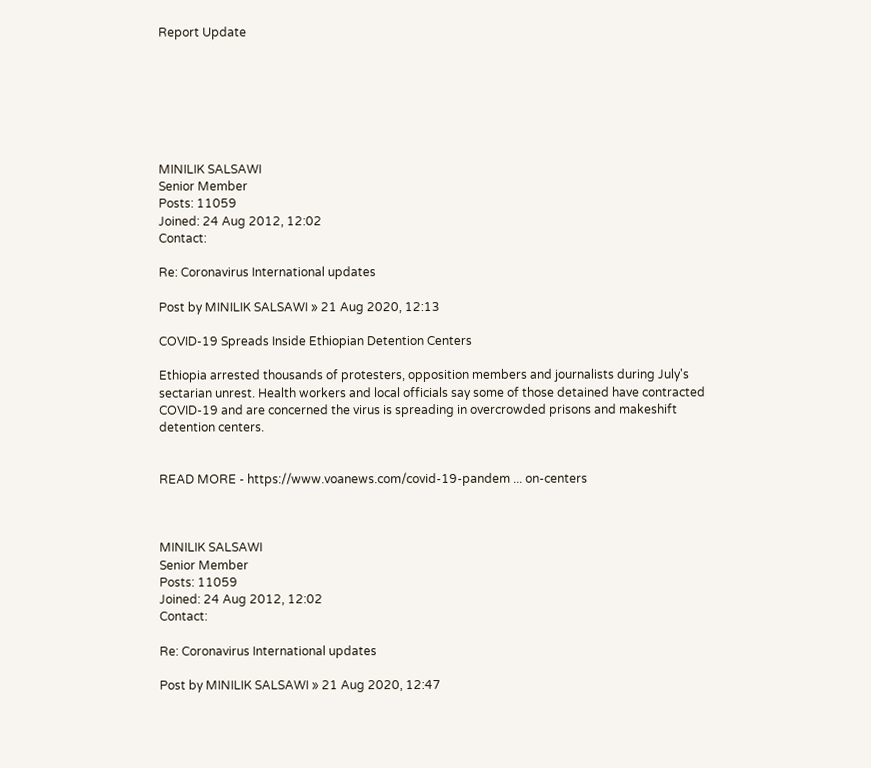Report Update







MINILIK SALSAWI
Senior Member
Posts: 11059
Joined: 24 Aug 2012, 12:02
Contact:

Re: Coronavirus International updates

Post by MINILIK SALSAWI » 21 Aug 2020, 12:13

COVID-19 Spreads Inside Ethiopian Detention Centers

Ethiopia arrested thousands of protesters, opposition members and journalists during July's sectarian unrest. Health workers and local officials say some of those detained have contracted COVID-19 and are concerned the virus is spreading in overcrowded prisons and makeshift detention centers.


READ MORE - https://www.voanews.com/covid-19-pandem ... on-centers



MINILIK SALSAWI
Senior Member
Posts: 11059
Joined: 24 Aug 2012, 12:02
Contact:

Re: Coronavirus International updates

Post by MINILIK SALSAWI » 21 Aug 2020, 12:47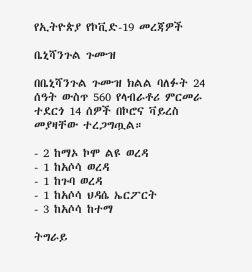የኢትዮጵያ የኮቪድ-19 መረጃዎች

ቤኒሻንጉል ጉሙዝ

በቤኒሻንጉል ጉሙዝ ክልል ባለፉት 24 ሰዓት ውስጥ 560 የላብራቶሪ ምርመራ ተደርጎ 14 ሰዎች በኮሮና ቫይረስ መያዛቸው ተረጋግጧል።

- 2 ከማኦ ኮሞ ልዩ ወረዳ
- 1 ከአሶሳ ወረዳ
- 1 ከጉባ ወረዳ
- 1 ከአሶሳ ህዳሴ ኤርፖርት
- 3 ከአሶሳ ከተማ

ትግራይ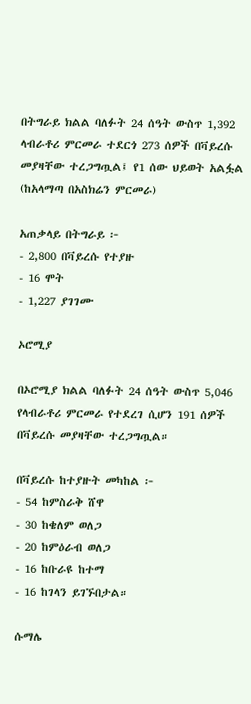በትግራይ ክልል ባለፉት 24 ሰዓት ውስጥ 1,392 ላብራቶሪ ምርመራ ተደርጎ 273 ሰዎች በቫይረሱ መያዛቸው ተረጋግጧል፤ የ1 ሰው ህይወት አልፏል (ከአላማጣ በአስክሬን ምርመራ)

አጠቃላይ በትግራይ ፦
- 2,800 በቫይረሱ የተያዙ
- 16 ሞት
- 1,227 ያገገሙ

ኦሮሚያ

በኦሮሚያ ክልል ባለፉት 24 ሰዓት ውስጥ 5,046 የላብራቶሪ ምርመራ የተደረገ ሲሆን 191 ሰዎች በቫይረሱ መያዛቸው ተረጋግጧል።

በቫይረሱ ከተያዙት መካከል ፦
- 54 ከምስራቅ ሸዋ
- 30 ከቄለም ወለጋ
- 20 ከምዕራብ ወለጋ
- 16 ከቡራዩ ከተማ
- 16 ከገላን ይገኙበታል።

ሱማሌ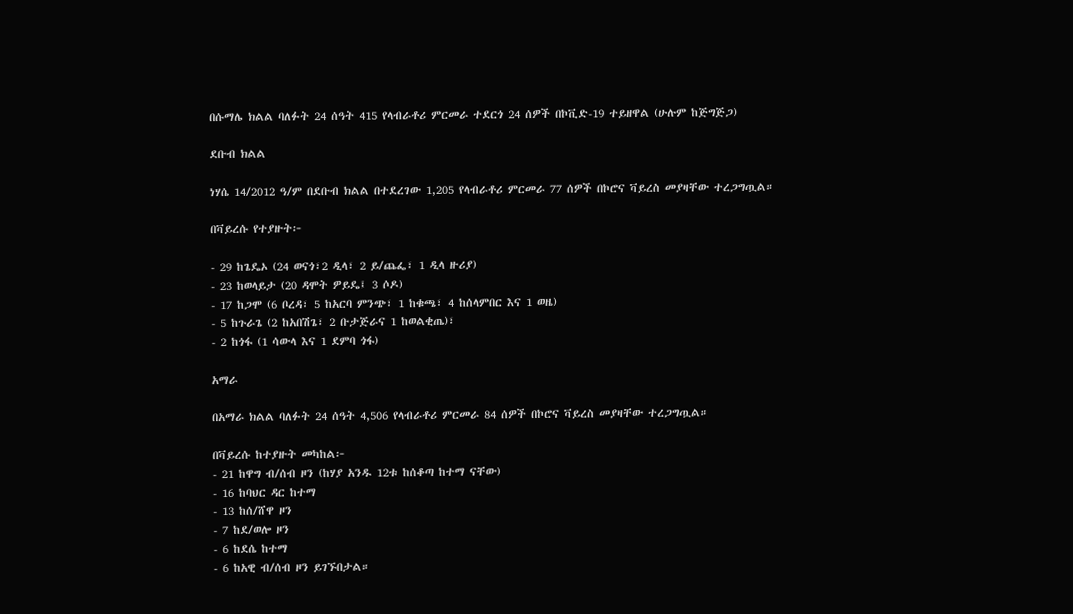በሱማሌ ክልል ባለፉት 24 ሰዓት 415 የላብራቶሪ ምርመራ ተደርጎ 24 ሰዎች በኮቪድ-19 ተይዘዋል (ሁሉም ከጅግጅጋ)

ደቡብ ክልል

ነሃሴ 14/2012 ዓ/ም በደቡብ ክልል በተደረገው 1,205 የላብራቶሪ ምርመራ 77 ሰዎች በኮሮና ቫይረስ መያዛቸው ተረጋግጧል።

በቫይረሱ የተያዙት፦

- 29 ከጌዴኦ (24 ወናጎ፣2 ዲላ፣ 2 ይ/ጨፌ፣ 1 ዲላ ዙሪያ)
- 23 ከወላይታ (20 ዳሞት ዎይዴ፤ 3 ሶዶ)
- 17 ከጋሞ (6 ቦረዳ፣ 5 ከአርባ ምንጭ፣ 1 ከቁጫ፣ 4 ከሰላምበር እና 1 ወዜ)
- 5 ከጉራጌ (2 ከአበሽጌ፣ 2 ቡታጅራና 1 ከወልቂጤ)፣
- 2 ከጎፋ (1 ሳውላ እና 1 ደምባ ጎፋ)

አማራ

በአማራ ክልል ባለፉት 24 ሰዓት 4,506 የላብራቶሪ ምርመራ 84 ሰዎች በኮሮና ቫይረስ መያዛቸው ተረጋግጧል።

በቫይረሱ ከተያዙት መካከል፦
- 21 ከዋግ ብ/ሰብ ዞን (ከሃያ አንዱ 12ቱ ከሰቆጣ ከተማ ናቸው)
- 16 ከባህር ዳር ከተማ
- 13 ከሰ/ሸዋ ዞን
- 7 ከደ/ወሎ ዞን
- 6 ከደሴ ከተማ
- 6 ከአዊ ብ/ሰብ ዞን ይገኙበታል።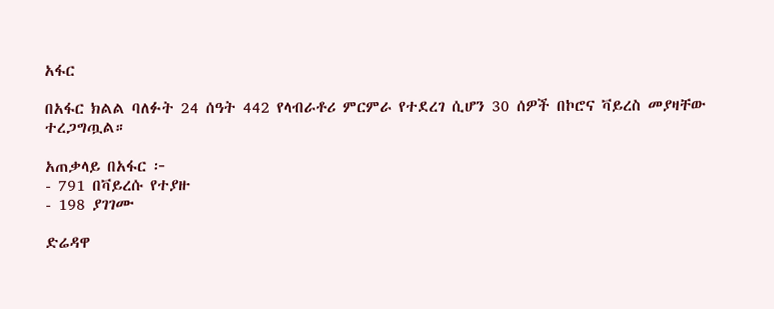አፋር

በአፋር ክልል ባለፉት 24 ሰዓት 442 የላብራቶሪ ምርምራ የተደረገ ሲሆን 30 ሰዎች በኮሮና ቫይረስ መያዛቸው ተረጋግጧል።

አጠቃላይ በአፋር ፦
- 791 በቫይረሱ የተያዙ
- 198 ያገገሙ

ድሬዳዋ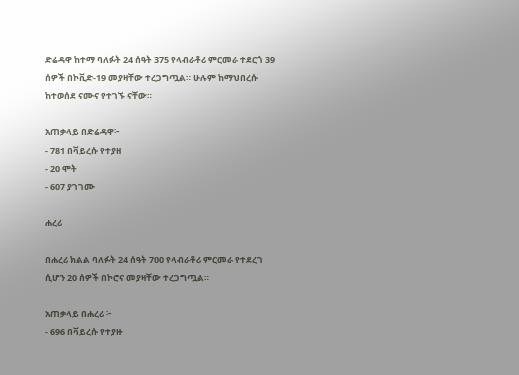ድሬዳዋ ከተማ ባለፉት 24 ሰዓት 375 የላብራቶሪ ምርመራ ተደርጎ 39 ሰዎች በኮቪድ-19 መያዛቸው ተረጋግጧል። ሁሉም ከማህበረሱ ከተወሰደ ናሙና የተገኙ ናቸው።

አጠቃላይ በድሬዳዋ፦
- 781 በቫይረሱ የተያዘ
- 20 ሞት
- 607 ያገገሙ

ሐረሪ

በሐረሪ ክልል ባለፉት 24 ሰዓት 700 የላብራቶሪ ምርመራ የተደረገ ሲሆን 20 ሰዎች በኮሮና መያዛቸው ተረጋግጧል።

አጠቃላይ በሐረሪ ፦
- 696 በቫይረሱ የተያዙ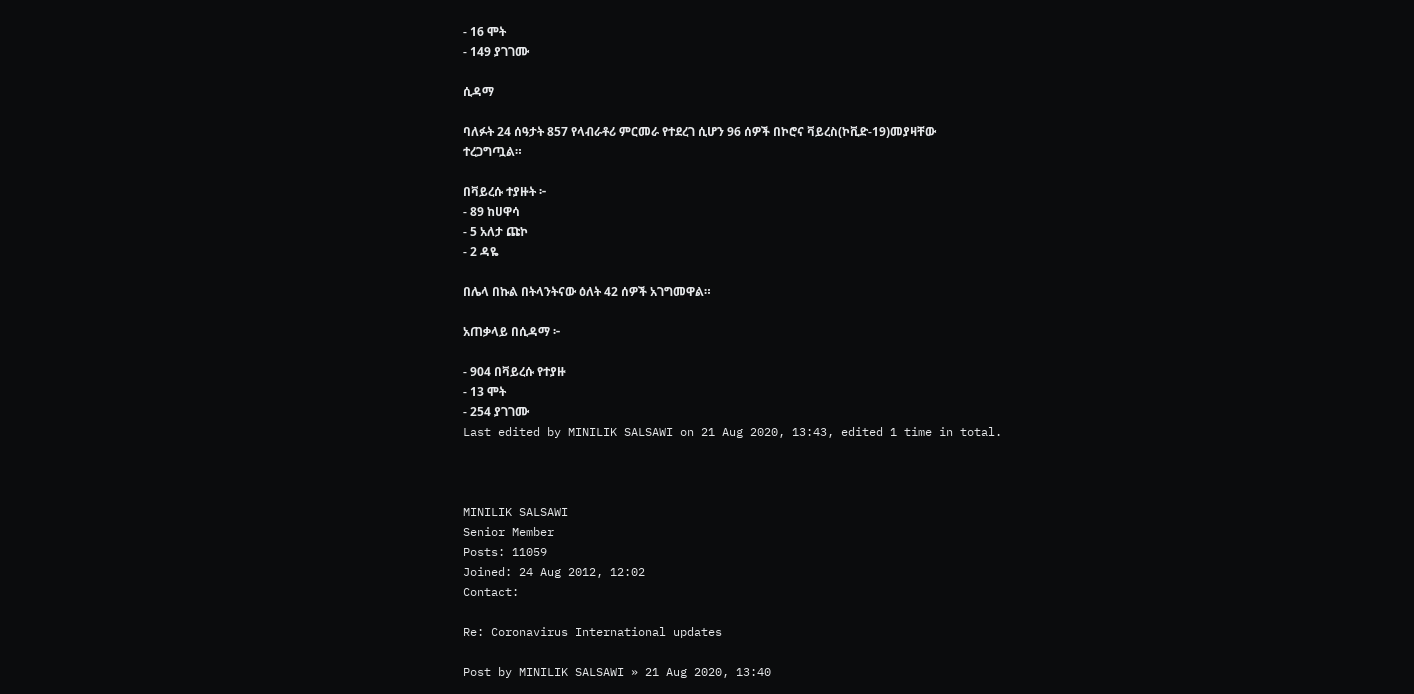- 16 ሞት
- 149 ያገገሙ

ሲዳማ

ባለፉት 24 ሰዓታት 857 የላብራቶሪ ምርመራ የተደረገ ሲሆን 96 ሰዎች በኮሮና ቫይረስ(ኮቪድ-19)መያዛቸው ተረጋግጧል።

በቫይረሱ ተያዙት ፦
- 89 ከሀዋሳ
- 5 አለታ ጩኮ
- 2 ዳዬ

በሌላ በኩል በትላንትናው ዕለት 42 ሰዎች አገግመዋል።

አጠቃላይ በሲዳማ ፦

- 904 በቫይረሱ የተያዙ
- 13 ሞት
- 254 ያገገሙ
Last edited by MINILIK SALSAWI on 21 Aug 2020, 13:43, edited 1 time in total.



MINILIK SALSAWI
Senior Member
Posts: 11059
Joined: 24 Aug 2012, 12:02
Contact:

Re: Coronavirus International updates

Post by MINILIK SALSAWI » 21 Aug 2020, 13:40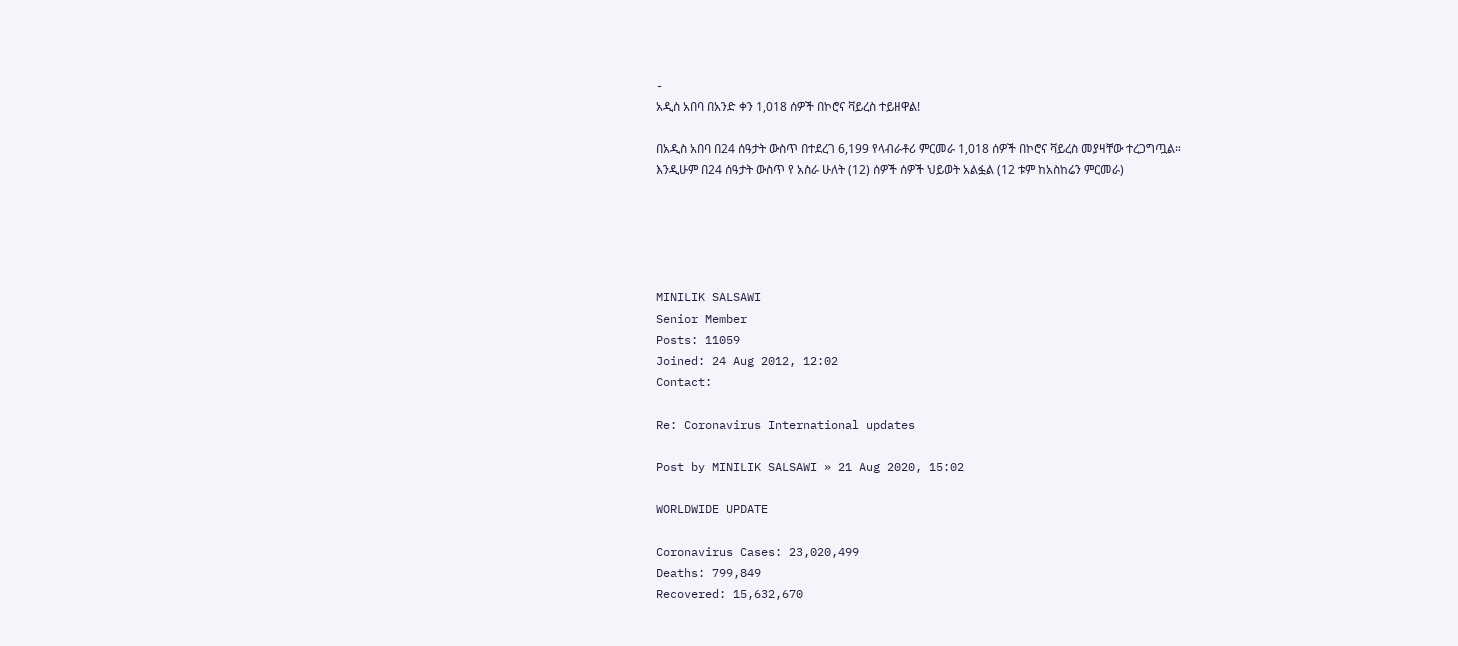-
አዲስ አበባ በአንድ ቀን 1,018 ሰዎች በኮሮና ቫይረስ ተይዘዋል!

በአዲስ አበባ በ24 ሰዓታት ውስጥ በተደረገ 6,199 የላብራቶሪ ምርመራ 1,018 ሰዎች በኮሮና ቫይረስ መያዛቸው ተረጋግጧል።
እንዲሁም በ24 ሰዓታት ውስጥ የ አስራ ሁለት (12) ሰዎች ሰዎች ህይወት አልፏል (12 ቱም ከአስከሬን ምርመራ)





MINILIK SALSAWI
Senior Member
Posts: 11059
Joined: 24 Aug 2012, 12:02
Contact:

Re: Coronavirus International updates

Post by MINILIK SALSAWI » 21 Aug 2020, 15:02

WORLDWIDE UPDATE

Coronavirus Cases: 23,020,499
Deaths: 799,849
Recovered: 15,632,670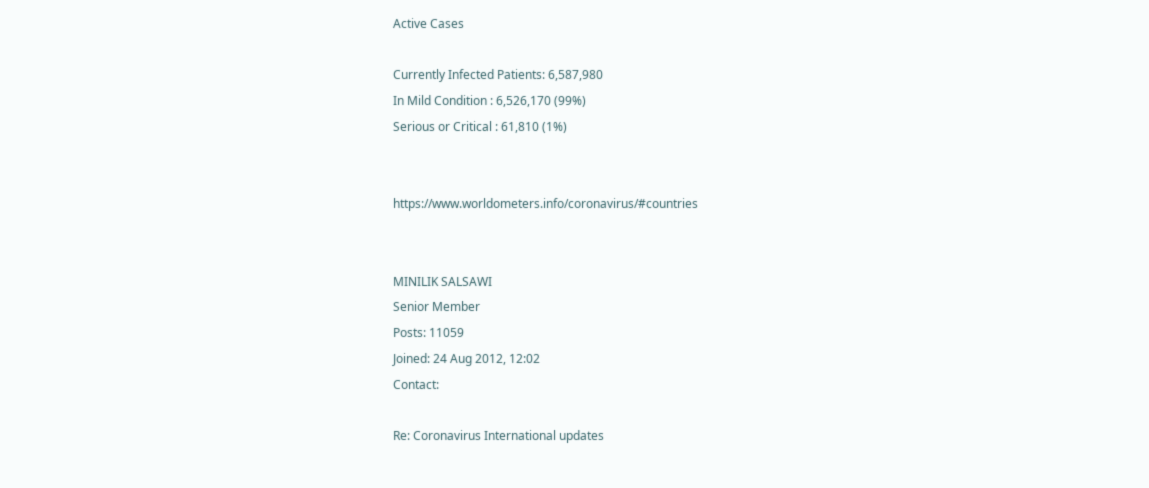Active Cases

Currently Infected Patients: 6,587,980
In Mild Condition : 6,526,170 (99%)
Serious or Critical : 61,810 (1%)


https://www.worldometers.info/coronavirus/#countries


MINILIK SALSAWI
Senior Member
Posts: 11059
Joined: 24 Aug 2012, 12:02
Contact:

Re: Coronavirus International updates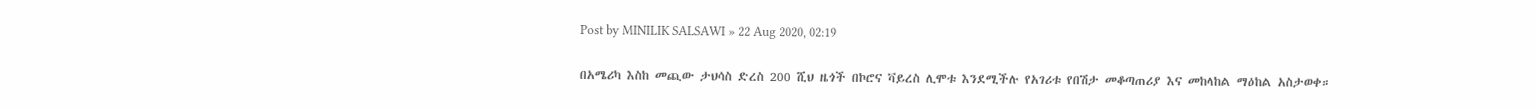Post by MINILIK SALSAWI » 22 Aug 2020, 02:19

በአሜሪካ እስከ መጪው ታህሳስ ድረስ 200 ሺህ ዜጎች በኮሮና ቫይረስ ሊሞቱ እንደሚችሉ የአገሪቱ የበሽታ መቆጣጠሪያ እና መከላከል ማዕከል አስታወቀ።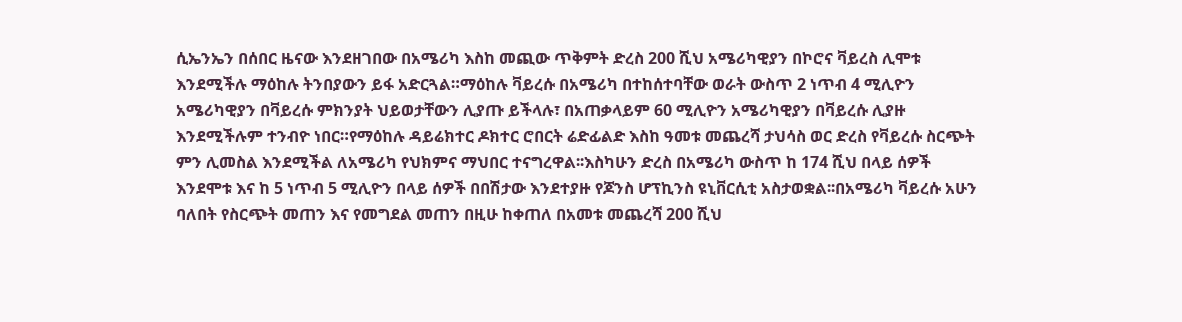ሲኤንኤን በሰበር ዜናው እንደዘገበው በአሜሪካ እስከ መጪው ጥቅምት ድረስ 200 ሺህ አሜሪካዊያን በኮሮና ቫይረስ ሊሞቱ እንደሚችሉ ማዕከሉ ትንበያውን ይፋ አድርጓል።ማዕከሉ ቫይረሱ በአሜሪካ በተከሰተባቸው ወራት ውስጥ 2 ነጥብ 4 ሚሊዮን አሜሪካዊያን በቫይረሱ ምክንያት ህይወታቸውን ሊያጡ ይችላሉ፣ በአጠቃላይም 60 ሚሊዮን አሜሪካዊያን በቫይረሱ ሊያዙ እንደሚችሉም ተንብዮ ነበር።የማዕከሉ ዳይሬክተር ዶክተር ሮበርት ሬድፊልድ እስከ ዓመቱ መጨረሻ ታህሳስ ወር ድረስ የቫይረሱ ስርጭት ምን ሊመስል እንደሚችል ለአሜሪካ የህክምና ማህበር ተናግረዋል፡፡እስካሁን ድረስ በአሜሪካ ውስጥ ከ 174 ሺህ በላይ ሰዎች እንደሞቱ እና ከ 5 ነጥብ 5 ሚሊዮን በላይ ሰዎች በበሽታው እንደተያዙ የጆንስ ሆፕኪንስ ዩኒቨርሲቲ አስታወቋል፡፡በአሜሪካ ቫይረሱ አሁን ባለበት የስርጭት መጠን እና የመግደል መጠን በዚሁ ከቀጠለ በአመቱ መጨረሻ 200 ሺህ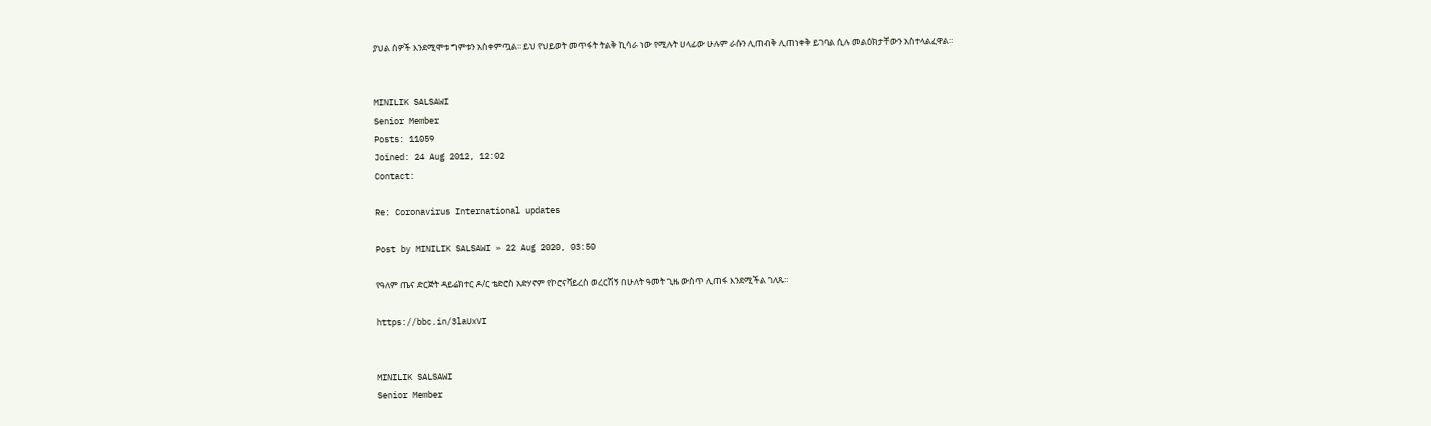ያህል ሰዎች እንደሚሞቱ ግምቱን አስቀምጧል፡፡ ይህ የህይወት መጥፋት ትልቅ ኪሳራ ነው የሚሉት ሀላፊው ሁሉም ራሱን ሊጠብቅ ሊጠነቀቅ ይገባል ሲሉ መልዕክታቸውን አስተላልፈዋል።


MINILIK SALSAWI
Senior Member
Posts: 11059
Joined: 24 Aug 2012, 12:02
Contact:

Re: Coronavirus International updates

Post by MINILIK SALSAWI » 22 Aug 2020, 03:50

የዓለም ጤና ድርጅት ዳይሬክተር ዶ/ር ቴድሮስ አድሃኖም የኮሮናቫይረስ ወረርሽኝ በሁለት ዓመት ጊዜ ውስጥ ሊጠፋ እንደሚችል ገለጹ።

https://bbc.in/3laUxVI


MINILIK SALSAWI
Senior Member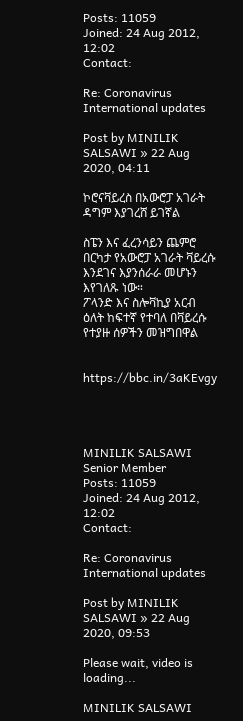Posts: 11059
Joined: 24 Aug 2012, 12:02
Contact:

Re: Coronavirus International updates

Post by MINILIK SALSAWI » 22 Aug 2020, 04:11

ኮሮናቫይረስ በአውሮፓ አገራት ዳግም እያገረሸ ይገኛል

ስፔን እና ፈረንሳይን ጨምሮ በርካታ የአውሮፓ አገራት ቫይረሱ እንደገና እያንሰራራ መሆኑን እየገለጹ ነው።
ፖላንድ እና ስሎቫኪያ አርብ ዕለት ከፍተኛ የተባለ በቫይረሱ የተያዙ ሰዎችን መዝግበዋል


https://bbc.in/3aKEvgy




MINILIK SALSAWI
Senior Member
Posts: 11059
Joined: 24 Aug 2012, 12:02
Contact:

Re: Coronavirus International updates

Post by MINILIK SALSAWI » 22 Aug 2020, 09:53

Please wait, video is loading...

MINILIK SALSAWI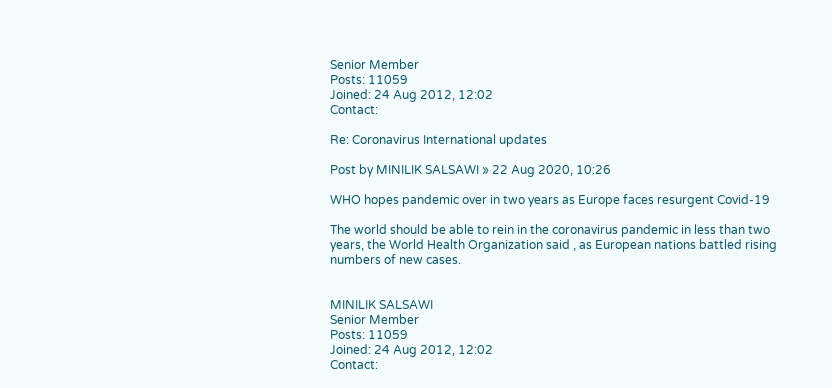Senior Member
Posts: 11059
Joined: 24 Aug 2012, 12:02
Contact:

Re: Coronavirus International updates

Post by MINILIK SALSAWI » 22 Aug 2020, 10:26

WHO hopes pandemic over in two years as Europe faces resurgent Covid-19

The world should be able to rein in the coronavirus pandemic in less than two years, the World Health Organization said , as European nations battled rising numbers of new cases.


MINILIK SALSAWI
Senior Member
Posts: 11059
Joined: 24 Aug 2012, 12:02
Contact: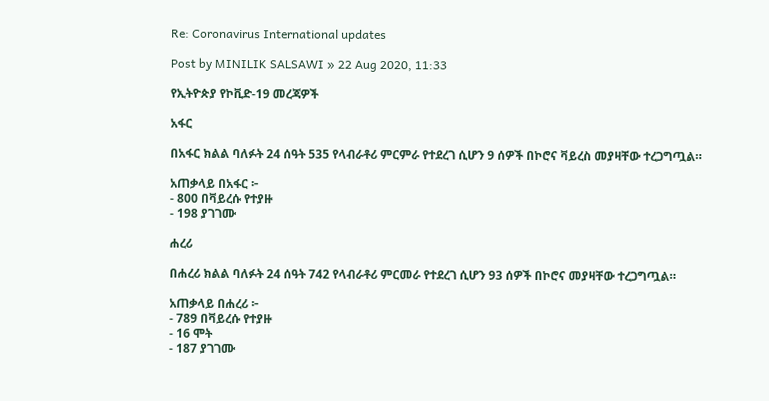Re: Coronavirus International updates

Post by MINILIK SALSAWI » 22 Aug 2020, 11:33

የኢትዮጵያ የኮቪድ-19 መረጃዎች

አፋር

በአፋር ክልል ባለፉት 24 ሰዓት 535 የላብራቶሪ ምርምራ የተደረገ ሲሆን 9 ሰዎች በኮሮና ቫይረስ መያዛቸው ተረጋግጧል።

አጠቃላይ በአፋር ፦
- 800 በቫይረሱ የተያዙ
- 198 ያገገሙ

ሐረሪ

በሐረሪ ክልል ባለፉት 24 ሰዓት 742 የላብራቶሪ ምርመራ የተደረገ ሲሆን 93 ሰዎች በኮሮና መያዛቸው ተረጋግጧል።

አጠቃላይ በሐረሪ ፦
- 789 በቫይረሱ የተያዙ
- 16 ሞት
- 187 ያገገሙ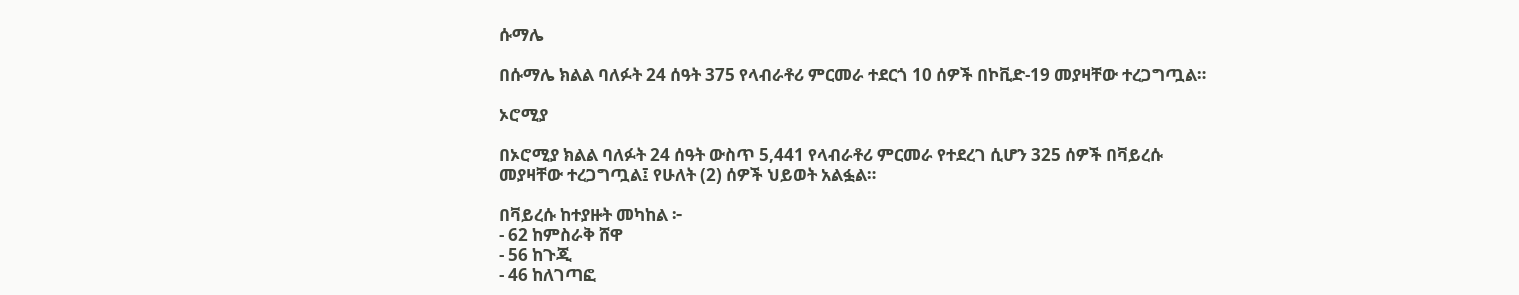ሱማሌ

በሱማሌ ክልል ባለፉት 24 ሰዓት 375 የላብራቶሪ ምርመራ ተደርጎ 10 ሰዎች በኮቪድ-19 መያዛቸው ተረጋግጧል።

ኦሮሚያ

በኦሮሚያ ክልል ባለፉት 24 ሰዓት ውስጥ 5,441 የላብራቶሪ ምርመራ የተደረገ ሲሆን 325 ሰዎች በቫይረሱ መያዛቸው ተረጋግጧል፤ የሁለት (2) ሰዎች ህይወት አልፏል።

በቫይረሱ ከተያዙት መካከል ፦
- 62 ከምስራቅ ሸዋ
- 56 ከጉጂ
- 46 ከለገጣፎ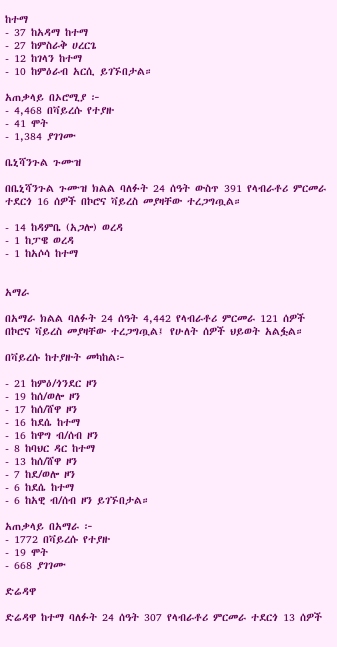ከተማ
- 37 ከአዳማ ከተማ
- 27 ከምስራቅ ሀረርጌ
- 12 ከገላን ከተማ
- 10 ከምዕራብ አርሲ ይገኙበታል።

አጠቃላይ በኦሮሚያ ፦
- 4,468 በቫይረሱ የተያዙ
- 41 ሞት
- 1,384 ያገገሙ

ቤኒሻንጉል ጉሙዝ

በቤኒሻንጉል ጉሙዝ ክልል ባለፉት 24 ሰዓት ውስጥ 391 የላብራቶሪ ምርመራ ተደርጎ 16 ሰዎች በኮሮና ቫይረስ መያዛቸው ተረጋግጧል።

- 14 ከዳምቤ (አጋሎ) ወረዳ
- 1 ከፓዌ ወረዳ
- 1 ከአሶሳ ከተማ


አማራ

በአማራ ክልል ባለፉት 24 ሰዓት 4,442 የላብራቶሪ ምርመራ 121 ሰዎች በኮሮና ቫይረስ መያዛቸው ተረጋግጧል፤ የሁለት ሰዎች ህይወት አልፏል።

በቫይረሱ ከተያዙት መካከል፦

- 21 ከምዕ/ጎንደር ዞን
- 19 ከሰ/ወሎ ዞን
- 17 ከሰ/ሸዋ ዞን
- 16 ከደሴ ከተማ
- 16 ከዋግ ብ/ሰብ ዞን
- 8 ከባህር ዳር ከተማ
- 13 ከሰ/ሸዋ ዞን
- 7 ከደ/ወሎ ዞን
- 6 ከደሴ ከተማ
- 6 ከአዊ ብ/ሰብ ዞን ይገኙበታል።

አጠቃላይ በአማራ ፦
- 1772 በቫይረሱ የተያዙ
- 19 ሞት
- 668 ያገገሙ

ድሬዳዋ

ድሬዳዋ ከተማ ባለፉት 24 ሰዓት 307 የላብራቶሪ ምርመራ ተደርጎ 13 ሰዎች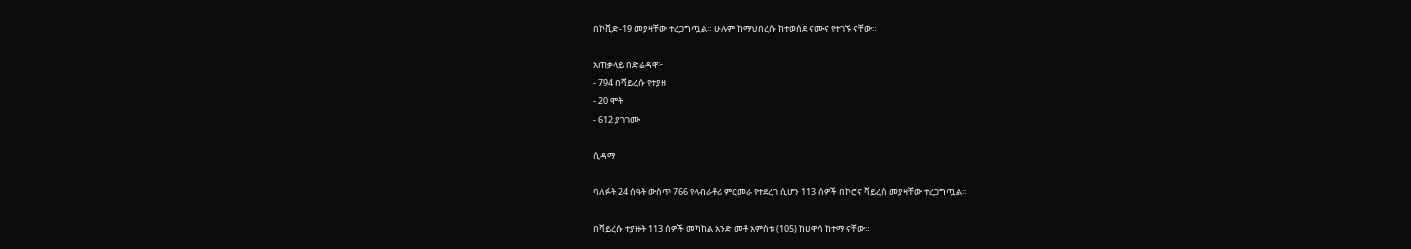በኮቪድ-19 መያዛቸው ተረጋግጧል። ሁሉም ከማህበረሱ ከተወሰደ ናሙና የተገኙ ናቸው።

አጠቃላይ በድሬዳዋ፦
- 794 በቫይረሱ የተያዘ
- 20 ሞት
- 612 ያገገሙ

ሲዳማ

ባለፉት 24 ሰዓት ውስጥ 766 የላብራቶሪ ምርመራ የተደረገ ሲሆን 113 ሰዎች በኮሮና ቫይረስ መያዛቸው ተረጋግጧል።

በቫይረሱ ተያዙት 113 ሰዎች መካከል አንድ መቶ አምስቱ (105) ከሀዋሳ ከተማ ናቸው።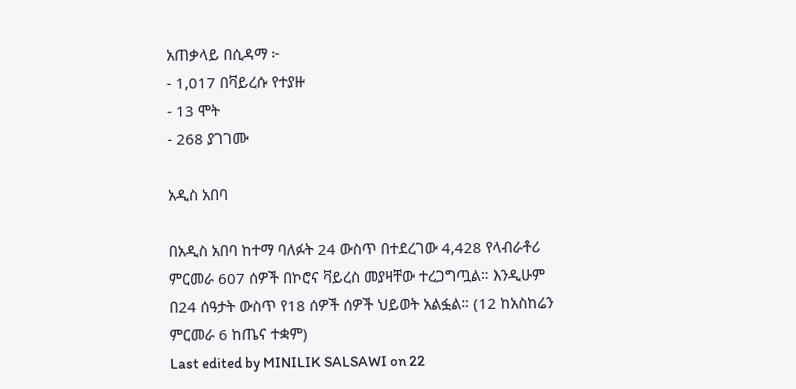አጠቃላይ በሲዳማ ፦
- 1,017 በቫይረሱ የተያዙ
- 13 ሞት
- 268 ያገገሙ

አዲስ አበባ

በአዲስ አበባ ከተማ ባለፉት 24 ውስጥ በተደረገው 4,428 የላብራቶሪ ምርመራ 607 ሰዎች በኮሮና ቫይረስ መያዛቸው ተረጋግጧል። እንዲሁም በ24 ሰዓታት ውስጥ የ18 ሰዎች ሰዎች ህይወት አልፏል። (12 ከአስከሬን ምርመራ 6 ከጤና ተቋም)
Last edited by MINILIK SALSAWI on 22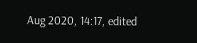Aug 2020, 14:17, edited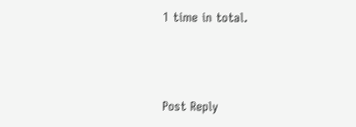1 time in total.



Post Reply